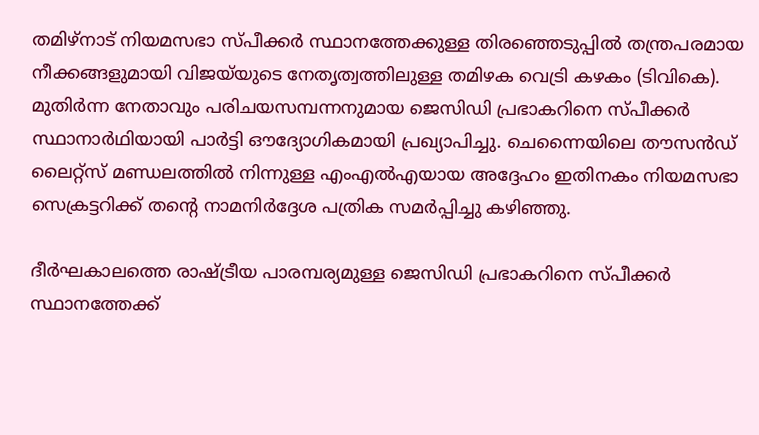തമിഴ്‌നാട് നിയമസഭാ സ്പീക്കർ സ്ഥാനത്തേക്കുള്ള തിരഞ്ഞെടുപ്പിൽ തന്ത്രപരമായ നീക്കങ്ങളുമായി വിജയ്‌യുടെ നേതൃത്വത്തിലുള്ള തമിഴക വെട്രി കഴകം (ടിവികെ). മുതിർന്ന നേതാവും പരിചയസമ്പന്നനുമായ ജെസിഡി പ്രഭാകറിനെ സ്പീക്കർ സ്ഥാനാർഥിയായി പാർട്ടി ഔദ്യോഗികമായി പ്രഖ്യാപിച്ചു. ചെന്നൈയിലെ തൗസൻഡ് ലൈറ്റ്‌സ് മണ്ഡലത്തിൽ നിന്നുള്ള എംഎൽഎയായ അദ്ദേഹം ഇതിനകം നിയമസഭാ സെക്രട്ടറിക്ക് തന്റെ നാമനിർദ്ദേശ പത്രിക സമർപ്പിച്ചു കഴിഞ്ഞു.

ദീർഘകാലത്തെ രാഷ്ട്രീയ പാരമ്പര്യമുള്ള ജെസിഡി പ്രഭാകറിനെ സ്പീക്കർ സ്ഥാനത്തേക്ക്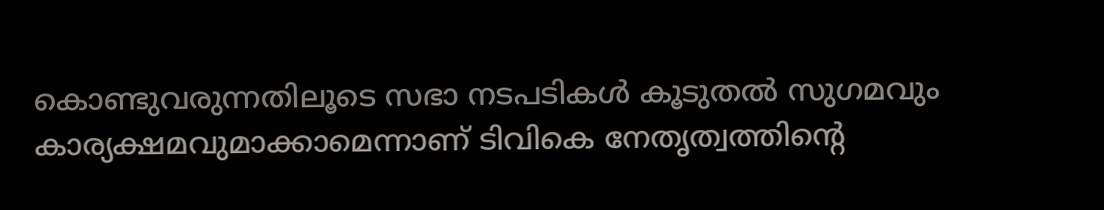കൊണ്ടുവരുന്നതിലൂടെ സഭാ നടപടികൾ കൂടുതൽ സുഗമവും കാര്യക്ഷമവുമാക്കാമെന്നാണ് ടിവികെ നേതൃത്വത്തിന്റെ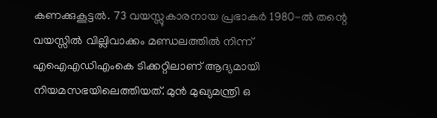കണക്കുകൂട്ടൽ. 73 വയസ്സുകാരനായ പ്രഭാകർ 1980-ൽ തന്റെ വയസ്സിൽ വില്ലിവാക്കം മണ്ഡലത്തിൽ നിന്ന് എഐഎഡിഎംകെ ടിക്കറ്റിലാണ് ആദ്യമായി നിയമസഭയിലെത്തിയത്. മുൻ മുഖ്യമന്ത്രി ഒ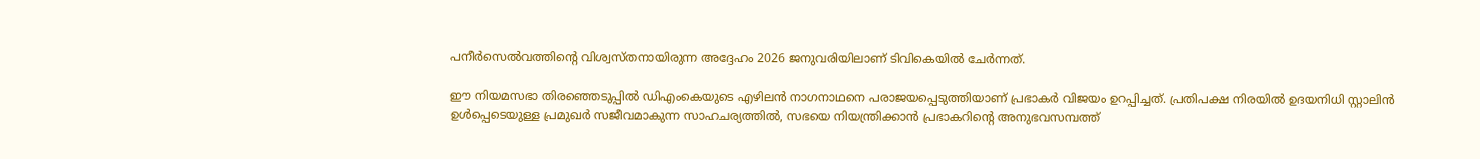പനീർസെൽവത്തിന്റെ വിശ്വസ്തനായിരുന്ന അദ്ദേഹം 2026 ജനുവരിയിലാണ് ടിവികെയിൽ ചേർന്നത്.

ഈ നിയമസഭാ തിരഞ്ഞെടുപ്പിൽ ഡിഎംകെയുടെ എഴിലൻ നാഗനാഥനെ പരാജയപ്പെടുത്തിയാണ് പ്രഭാകർ വിജയം ഉറപ്പിച്ചത്. പ്രതിപക്ഷ നിരയിൽ ഉദയനിധി സ്റ്റാലിൻ ഉൾപ്പെടെയുള്ള പ്രമുഖർ സജീവമാകുന്ന സാഹചര്യത്തിൽ, സഭയെ നിയന്ത്രിക്കാൻ പ്രഭാകറിന്റെ അനുഭവസമ്പത്ത്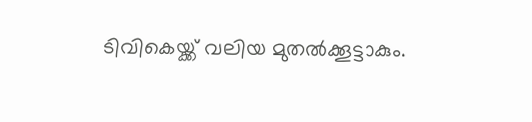ടിവികെയ്ക്ക് വലിയ മുതൽക്കൂട്ടാകും.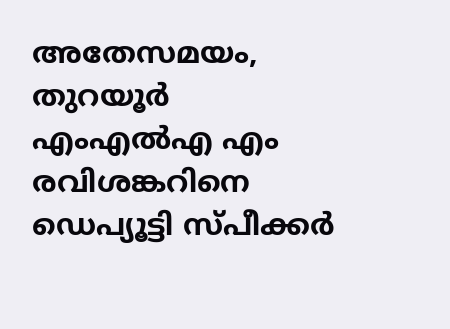അതേസമയം, തുറയൂർ എംഎൽഎ എം രവിശങ്കറിനെ ഡെപ്യൂട്ടി സ്പീക്കർ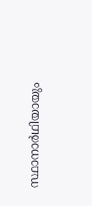സ്ഥാനാർഥിയായും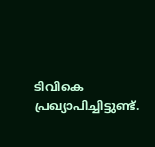ടിവികെ പ്രഖ്യാപിച്ചിട്ടുണ്ട്.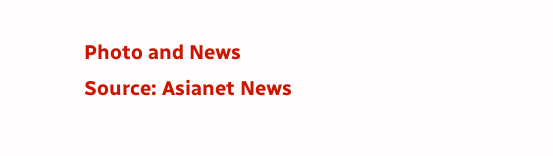Photo and News Source: Asianet News